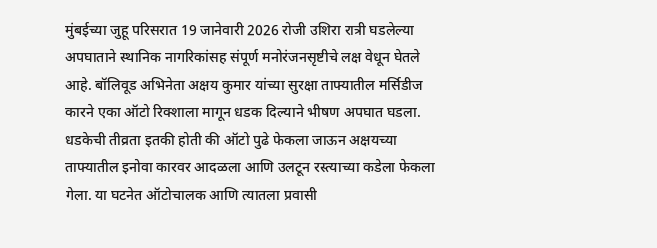मुंबईच्या जुहू परिसरात 19 जानेवारी 2026 रोजी उशिरा रात्री घडलेल्या अपघाताने स्थानिक नागरिकांसह संपूर्ण मनोरंजनसृष्टीचे लक्ष वेधून घेतले आहे. बॉलिवूड अभिनेता अक्षय कुमार यांच्या सुरक्षा ताफ्यातील मर्सिडीज कारने एका ऑटो रिक्शाला मागून धडक दिल्याने भीषण अपघात घडला. धडकेची तीव्रता इतकी होती की ऑटो पुढे फेकला जाऊन अक्षयच्या ताफ्यातील इनोवा कारवर आदळला आणि उलटून रस्त्याच्या कडेला फेकला गेला. या घटनेत ऑटोचालक आणि त्यातला प्रवासी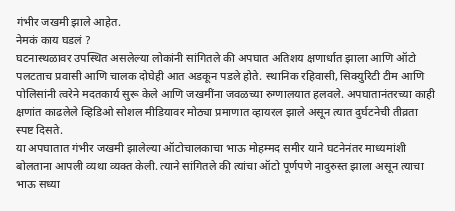गंभीर जखमी झाले आहेत.
नेमकं काय घडलं ?
घटनास्थळावर उपस्थित असलेल्या लोकांनी सांगितले की अपघात अतिशय क्षणार्धात झाला आणि ऑटो पलटताच प्रवासी आणि चालक दोघेही आत अडकून पडले होते. स्थानिक रहिवासी, सिक्युरिटी टीम आणि पोलिसांनी त्वरेने मदतकार्य सुरू केले आणि जखमींना जवळच्या रुग्णालयात हलवले. अपघातानंतरच्या काही क्षणांत काढलेले व्हिडिओ सोशल मीडियावर मोठ्या प्रमाणात व्हायरल झाले असून त्यात दुर्घटनेची तीव्रता स्पष्ट दिसते.
या अपघातात गंभीर जखमी झालेल्या ऑटोचालकाचा भाऊ मोहम्मद समीर याने घटनेनंतर माध्यमांशी बोलताना आपली व्यथा व्यक्त केली. त्याने सांगितले की त्यांचा ऑटो पूर्णपणे नादुरुस्त झाला असून त्याचा भाऊ सध्या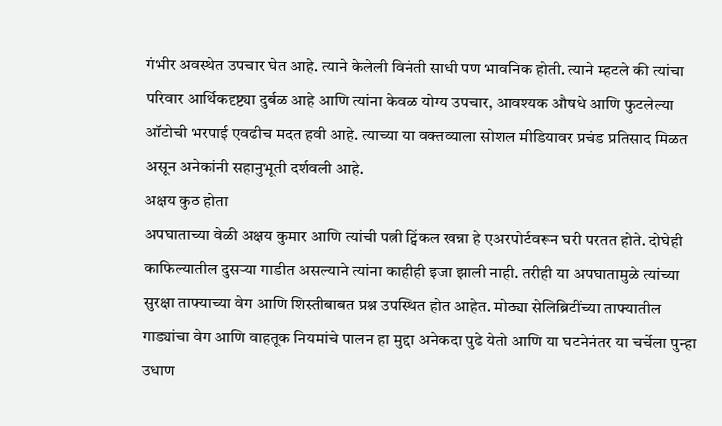गंभीर अवस्थेत उपचार घेत आहे. त्याने केलेली विनंती साधी पण भावनिक होती. त्याने म्हटले की त्यांचा परिवार आर्थिकदृष्ट्या दुर्बळ आहे आणि त्यांना केवळ योग्य उपचार, आवश्यक औषधे आणि फुटलेल्या ऑटोची भरपाई एवढीच मदत हवी आहे. त्याच्या या वक्तव्याला सोशल मीडियावर प्रचंड प्रतिसाद मिळत असून अनेकांनी सहानुभूती दर्शवली आहे.
अक्षय कुठ होता
अपघाताच्या वेळी अक्षय कुमार आणि त्यांची पत्नी ट्विंकल खन्ना हे एअरपोर्टवरून घरी परतत होते. दोघेही काफिल्यातील दुसऱ्या गाडीत असल्याने त्यांना काहीही इजा झाली नाही. तरीही या अपघातामुळे त्यांच्या सुरक्षा ताफ्याच्या वेग आणि शिस्तीबाबत प्रश्न उपस्थित होत आहेत. मोठ्या सेलिब्रिटींच्या ताफ्यातील गाड्यांचा वेग आणि वाहतूक नियमांचे पालन हा मुद्दा अनेकदा पुढे येतो आणि या घटनेनंतर या चर्चेला पुन्हा उधाण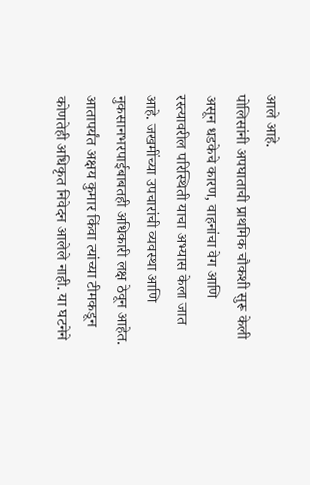आले आहे.
पोलिसांनी अपघाताची प्राथमिक चौकशी सुरू केली असून धडकेचे कारण, वाहनांचा वेग आणि रस्त्यावरील परिस्थिती याचा अभ्यास केला जात आहे. जखमींच्या उपचारांची व्यवस्था आणि नुकसानभरपाईबाबतही अधिकारी लक्ष ठेवून आहेत. आतापर्यंत अक्षय कुमार किंवा त्यांच्या टीमकडून कोणतेही अधिकृत निवेदन आलेले नाही. या घटनेने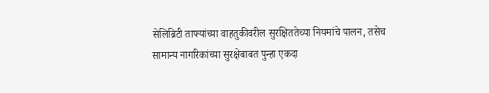सेलिब्रिटी ताफ्यांच्या वाहतुकीवरील सुरक्षिततेच्या नियमांचे पालन, तसेच सामान्य नागरिकांच्या सुरक्षेबाबत पुन्हा एकदा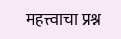महत्त्वाचा प्रश्न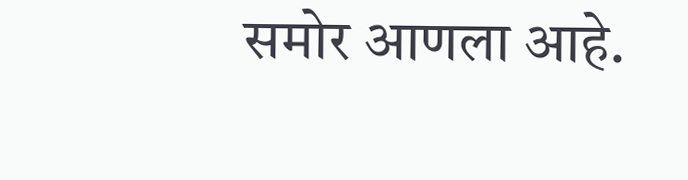समोर आणला आहे.